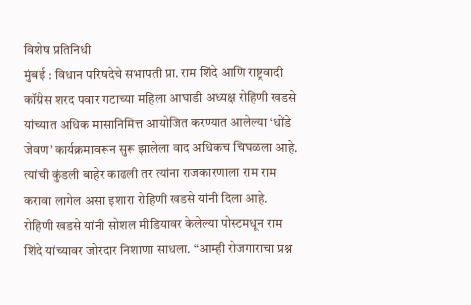विशेष प्रतिनिधी
मुंबई : विधान परिषदेचे सभापती प्रा. राम शिंदे आणि राष्ट्रवादी कॉंग्रेस शरद पवार गटाच्या महिला आघाडी अध्यक्ष रोहिणी खडसे यांच्यात अधिक मासानिमित्त आयोजित करण्यात आलेल्या ‘धोंडे जेवण’ कार्यक्रमावरून सुरू झालेला वाद अधिकच चिघळला आहे. त्यांची कुंडली बाहेर काढली तर त्यांना राजकारणाला राम राम करावा लागेल असा इशारा रोहिणी खडसे यांनी दिला आहे.
रोहिणी खडसे यांनी सोशल मीडियावर केलेल्या पोस्टमधून राम शिंदे यांच्यावर जोरदार निशाणा साधला. “आम्ही रोजगाराचा प्रश्न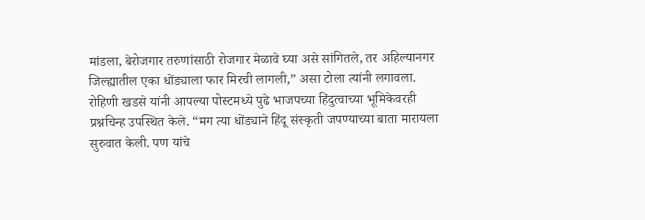मांडला, बेरोजगार तरुणांसाठी रोजगार मेळावे घ्या असे सांगितले, तर अहिल्यानगर जिल्ह्यातील एका धोंड्याला फार मिरची लागली,” असा टोला त्यांनी लगावला.
रोहिणी खडसे यांनी आपल्या पोस्टमध्ये पुढे भाजपच्या हिंदुत्वाच्या भूमिकेवरही प्रश्नचिन्ह उपस्थित केले. “मग त्या धोंड्याने हिंदू संस्कृती जपण्याच्या बाता मारायला सुरुवात केली. पण यांचे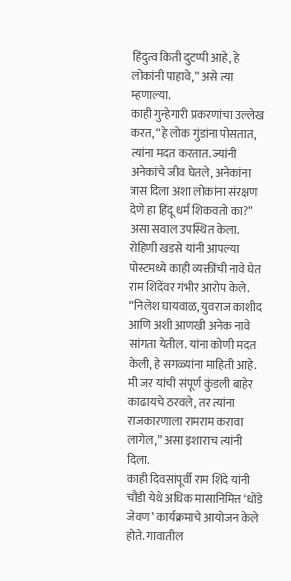हिंदुत्व किती दुटप्पी आहे, हे लोकांनी पाहावे,” असे त्या म्हणाल्या.
काही गुन्हेगारी प्रकरणांचा उल्लेख करत, “हे लोक गुंडांना पोसतात, त्यांना मदत करतात. ज्यांनी अनेकांचे जीव घेतले, अनेकांना त्रास दिला अशा लोकांना संरक्षण देणे हा हिंदू धर्म शिकवतो का?” असा सवाल उपस्थित केला.
रोहिणी खडसे यांनी आपल्या पोस्टमध्ये काही व्यक्तींची नावे घेत राम शिंदेंवर गंभीर आरोप केले. “निलेश घायवाळ, युवराज काशीद आणि अशी आणखी अनेक नावे सांगता येतील. यांना कोणी मदत केली, हे सगळ्यांना माहिती आहे. मी जर यांची संपूर्ण कुंडली बाहेर काढायचे ठरवले, तर त्यांना राजकारणाला रामराम करावा लागेल,” असा इशाराच त्यांनी दिला.
काही दिवसांपूर्वी राम शिंदे यांनी चौंडी येथे अधिक मासानिमित्त ‘धोंडे जेवण’ कार्यक्रमाचे आयोजन केले होते. गावातील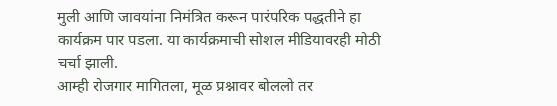मुली आणि जावयांना निमंत्रित करून पारंपरिक पद्धतीने हा कार्यक्रम पार पडला. या कार्यक्रमाची सोशल मीडियावरही मोठी चर्चा झाली.
आम्ही रोजगार मागितला, मूळ प्रश्नावर बोललो तर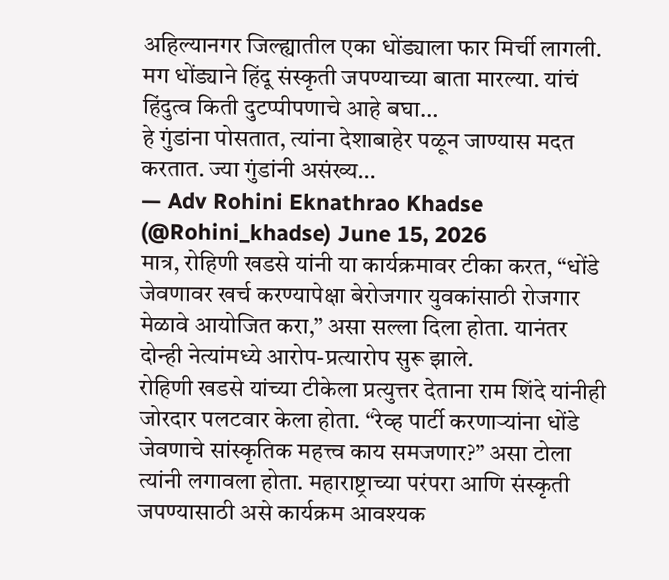अहिल्यानगर जिल्ह्यातील एका धोंड्याला फार मिर्ची लागली. मग धोंड्याने हिंदू संस्कृती जपण्याच्या बाता मारल्या. यांचं हिंदुत्व किती दुटप्पीपणाचे आहे बघा…
हे गुंडांना पोसतात, त्यांना देशाबाहेर पळून जाण्यास मदत करतात. ज्या गुंडांनी असंख्य…
— Adv Rohini Eknathrao Khadse (@Rohini_khadse) June 15, 2026
मात्र, रोहिणी खडसे यांनी या कार्यक्रमावर टीका करत, “धोंडे जेवणावर खर्च करण्यापेक्षा बेरोजगार युवकांसाठी रोजगार मेळावे आयोजित करा,” असा सल्ला दिला होता. यानंतर दोन्ही नेत्यांमध्ये आरोप-प्रत्यारोप सुरू झाले.
रोहिणी खडसे यांच्या टीकेला प्रत्युत्तर देताना राम शिंदे यांनीही जोरदार पलटवार केला होता. “रेव्ह पार्टी करणाऱ्यांना धोंडे जेवणाचे सांस्कृतिक महत्त्व काय समजणार?” असा टोला त्यांनी लगावला होता. महाराष्ट्राच्या परंपरा आणि संस्कृती जपण्यासाठी असे कार्यक्रम आवश्यक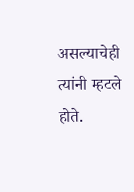असल्याचेही त्यांनी म्हटले होते.